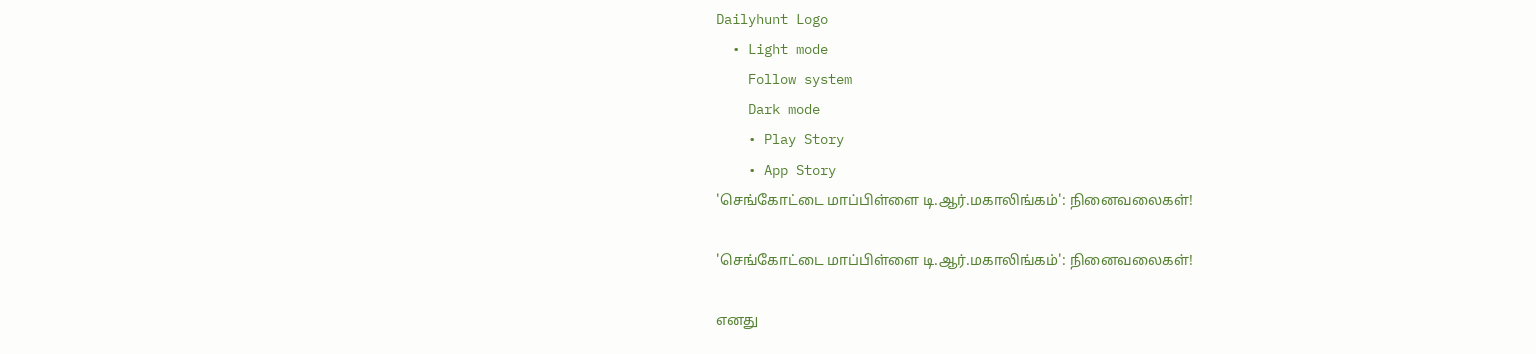Dailyhunt Logo
  • Light mode
    Follow system
    Dark mode
    • Play Story
    • App Story
'செங்கோட்டை மாப்பிள்ளை டி.ஆர்.மகாலிங்கம்': நினைவலைகள்!

'செங்கோட்டை மாப்பிள்ளை டி.ஆர்.மகாலிங்கம்': நினைவலைகள்!

எனது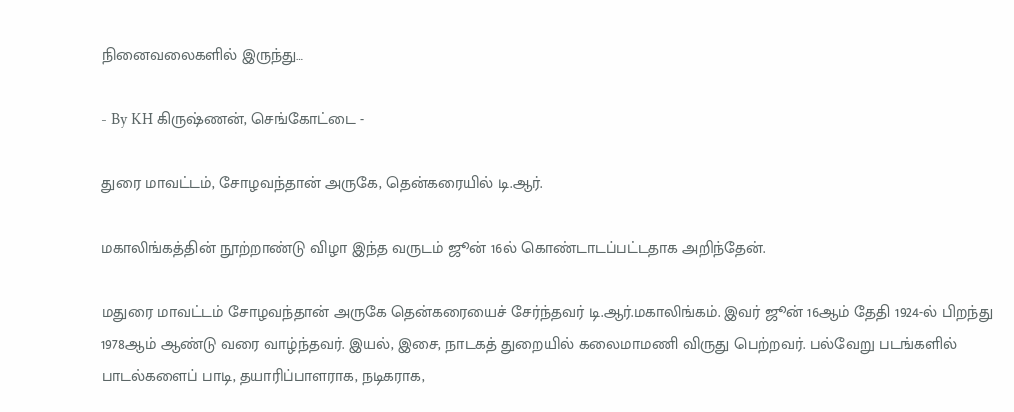நினைவலைகளில் இருந்து…

- By KH கிருஷ்ணன், செங்கோட்டை -

துரை மாவட்டம், சோழவந்தான் அருகே, தென்கரையில் டி.ஆர்.

மகாலிங்கத்தின் நூற்றாண்டு விழா இந்த வருடம் ஜூன் 16ல் கொண்டாடப்பட்டதாக அறிந்தேன்.

மதுரை மாவட்டம் சோழவந்தான் அருகே தென்கரையைச் சேர்ந்தவர் டி.ஆர்.மகாலிங்கம். இவர் ஜூன் 16ஆம் தேதி 1924-ல் பிறந்து 1978ஆம் ஆண்டு வரை வாழ்ந்தவர். இயல், இசை, நாடகத் துறையில் கலைமாமணி விருது பெற்றவர். பல்வேறு படங்களில் பாடல்களைப் பாடி, தயாரிப்பாளராக, நடிகராக,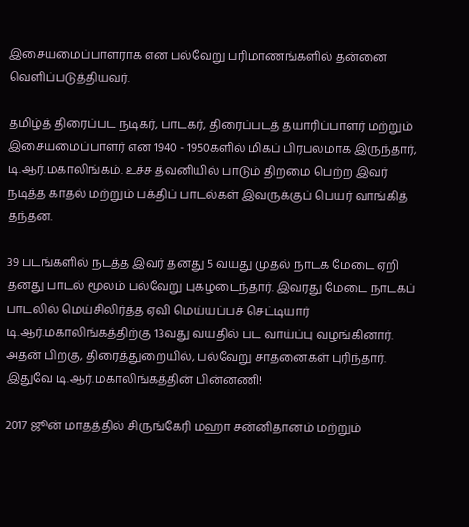இசையமைப்பாளராக என பல்வேறு பரிமாணங்களில் தன்னை வெளிப்படுத்தியவர்.

தமிழ்த் திரைப்பட நடிகர், பாடகர், திரைப்படத் தயாரிப்பாளர் மற்றும் இசையமைப்பாளர் என 1940 - 1950களில் மிகப் பிரபலமாக இருந்தார், டி.ஆர்.மகாலிங்கம். உச்ச த்வனியில் பாடும் திறமை பெற்ற இவர் நடித்த காதல் மற்றும் பக்திப் பாடல்கள் இவருக்குப் பெயர் வாங்கித் தந்தன.

39 படங்களில் நடத்த இவர் தனது 5 வயது முதல் நாடக மேடை ஏறி தனது பாடல் மூலம் பல்வேறு புகழடைந்தார். இவரது மேடை நாடகப் பாடலில் மெய்சிலிர்த்த ஏவி மெய்யப்பச் செட்டியார் டி.ஆர்.மகாலிங்கத்திற்கு 13வது வயதில் பட வாய்ப்பு வழங்கினார். அதன் பிறகு, திரைத்துறையில், பல்வேறு சாதனைகள் புரிந்தார். இதுவே டி.ஆர்.மகாலிங்கத்தின் பின்னணி!

2017 ஜூன் மாதத்தில் சிருங்கேரி மஹா சன்னிதானம் மற்றும்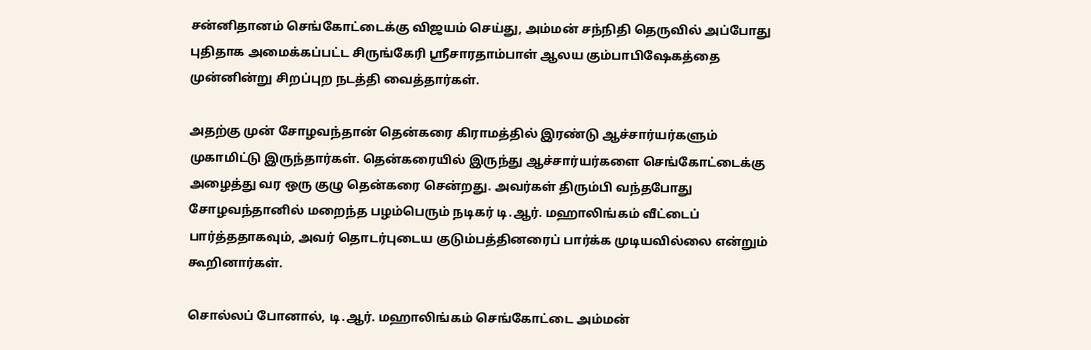சன்னிதானம் செங்கோட்டைக்கு விஜயம் செய்து, அம்மன் சந்நிதி தெருவில் அப்போது புதிதாக அமைக்கப்பட்ட சிருங்கேரி ஸ்ரீசாரதாம்பாள் ஆலய கும்பாபிஷேகத்தை முன்னின்று சிறப்புற நடத்தி வைத்தார்கள்.

அதற்கு முன் சோழவந்தான் தென்கரை கிராமத்தில் இரண்டு ஆச்சார்யர்களும் முகாமிட்டு இருந்தார்கள். தென்கரையில் இருந்து ஆச்சார்யர்களை செங்கோட்டைக்கு அழைத்து வர ஒரு குழு தென்கரை சென்றது. அவர்கள் திரும்பி வந்தபோது சோழவந்தானில் மறைந்த பழம்பெரும் நடிகர் டி.ஆர். மஹாலிங்கம் வீட்டைப் பார்த்ததாகவும், அவர் தொடர்புடைய குடும்பத்தினரைப் பார்க்க முடியவில்லை என்றும் கூறினார்கள்.

சொல்லப் போனால், டி.ஆர். மஹாலிங்கம் செங்கோட்டை அம்மன்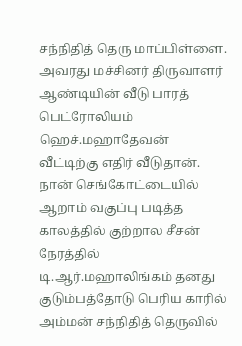சந்நிதித் தெரு மாப்பிள்ளை. அவரது மச்சினர் திருவாளர் ஆண்டியின் வீடு பாரத் பெட்ரோலியம் ஹெச்.மஹாதேவன் வீட்டிற்கு எதிர் வீடுதான். நான் செங்கோட்டையில் ஆறாம் வகுப்பு படித்த காலத்தில் குற்றால சீசன் நேரத்தில் டி.ஆர்.மஹாலிங்கம் தனது குடும்பத்தோடு பெரிய காரில் அம்மன் சந்நிதித் தெருவில்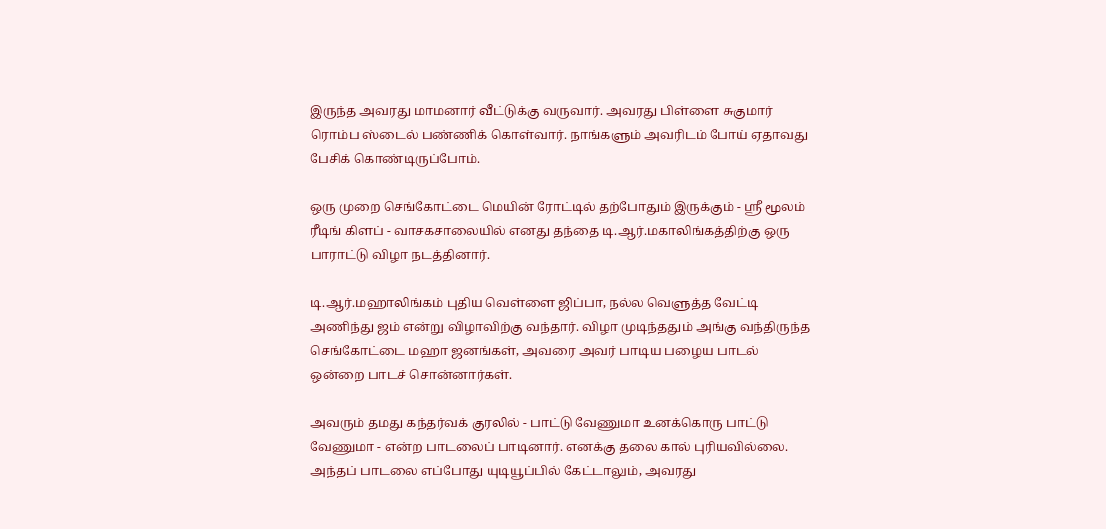இருந்த அவரது மாமனார் வீட்டுக்கு வருவார். அவரது பிள்ளை சுகுமார் ரொம்ப ஸ்டைல் பண்ணிக் கொள்வார். நாங்களும் அவரிடம் போய் ஏதாவது பேசிக் கொண்டிருப்போம்.

ஒரு முறை செங்கோட்டை மெயின் ரோட்டில் தற்போதும் இருக்கும் - ஸ்ரீ மூலம் ரீடிங் கிளப் - வாசகசாலையில் எனது தந்தை டி.ஆர்.மகாலிங்கத்திற்கு ஒரு பாராட்டு விழா நடத்தினார்.

டி.ஆர்.மஹாலிங்கம் புதிய வெள்ளை ஜிப்பா, நல்ல வெளுத்த வேட்டி அணிந்து ஜம் என்று விழாவிற்கு வந்தார். விழா முடிந்ததும் அங்கு வந்திருந்த செங்கோட்டை மஹா ஜனங்கள், அவரை அவர் பாடிய பழைய பாடல் ஒன்றை பாடச் சொன்னார்கள்.

அவரும் தமது கந்தர்வக் குரலில் - பாட்டு வேணுமா உனக்கொரு பாட்டு வேணுமா - என்ற பாடலைப் பாடினார். எனக்கு தலை கால் புரியவில்லை.
அந்தப் பாடலை எப்போது யுடியூப்பில் கேட்டாலும், அவரது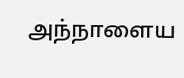அந்நாளைய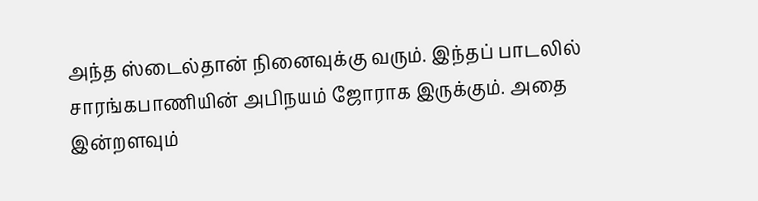அந்த ஸ்டைல்தான் நினைவுக்கு வரும். இந்தப் பாடலில் சாரங்கபாணியின் அபிநயம் ஜோராக இருக்கும். அதை இன்றளவும்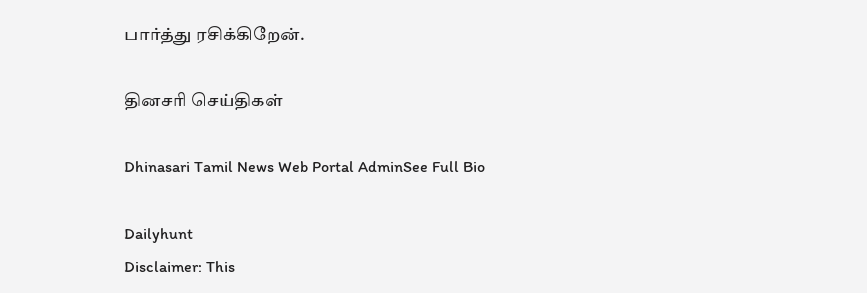பார்த்து ரசிக்கிறேன்.

தினசரி செய்திகள்

Dhinasari Tamil News Web Portal AdminSee Full Bio

Dailyhunt
Disclaimer: This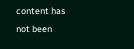content has not been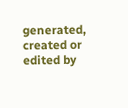generated, created or edited by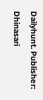Dailyhunt. Publisher: Dhinasari